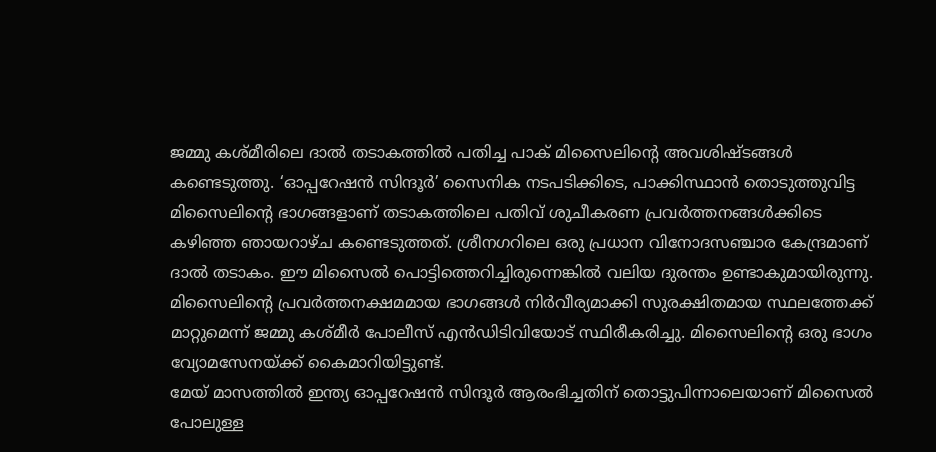ജമ്മു കശ്മീരിലെ ദാൽ തടാകത്തിൽ പതിച്ച പാക് മിസൈലിന്റെ അവശിഷ്ടങ്ങൾ കണ്ടെടുത്തു. ‘ഓപ്പറേഷൻ സിന്ദൂർ’ സൈനിക നടപടിക്കിടെ, പാക്കിസ്ഥാൻ തൊടുത്തുവിട്ട മിസൈലിന്റെ ഭാഗങ്ങളാണ് തടാകത്തിലെ പതിവ് ശുചീകരണ പ്രവർത്തനങ്ങൾക്കിടെ കഴിഞ്ഞ ഞായറാഴ്ച കണ്ടെടുത്തത്. ശ്രീനഗറിലെ ഒരു പ്രധാന വിനോദസഞ്ചാര കേന്ദ്രമാണ് ദാൽ തടാകം. ഈ മിസൈൽ പൊട്ടിത്തെറിച്ചിരുന്നെങ്കിൽ വലിയ ദുരന്തം ഉണ്ടാകുമായിരുന്നു.
മിസൈലിന്റെ പ്രവർത്തനക്ഷമമായ ഭാഗങ്ങൾ നിർവീര്യമാക്കി സുരക്ഷിതമായ സ്ഥലത്തേക്ക് മാറ്റുമെന്ന് ജമ്മു കശ്മീർ പോലീസ് എൻഡിടിവിയോട് സ്ഥിരീകരിച്ചു. മിസൈലിന്റെ ഒരു ഭാഗം വ്യോമസേനയ്ക്ക് കൈമാറിയിട്ടുണ്ട്.
മേയ് മാസത്തിൽ ഇന്ത്യ ഓപ്പറേഷൻ സിന്ദൂർ ആരംഭിച്ചതിന് തൊട്ടുപിന്നാലെയാണ് മിസൈൽ പോലുള്ള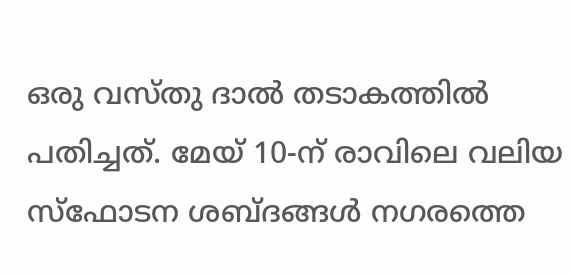ഒരു വസ്തു ദാൽ തടാകത്തിൽ പതിച്ചത്. മേയ് 10-ന് രാവിലെ വലിയ സ്ഫോടന ശബ്ദങ്ങൾ നഗരത്തെ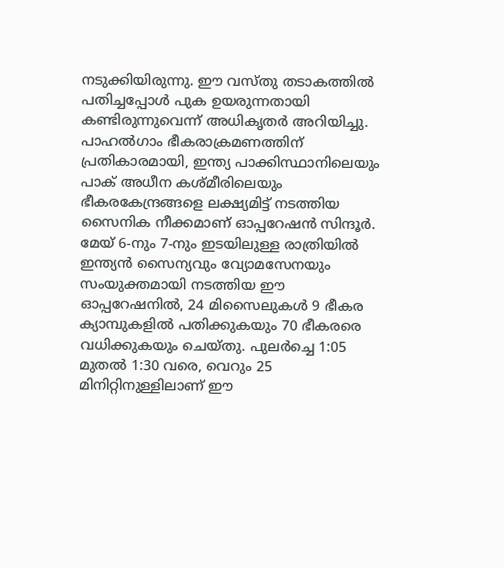നടുക്കിയിരുന്നു. ഈ വസ്തു തടാകത്തിൽ പതിച്ചപ്പോൾ പുക ഉയരുന്നതായി കണ്ടിരുന്നുവെന്ന് അധികൃതർ അറിയിച്ചു.
പാഹൽഗാം ഭീകരാക്രമണത്തിന് പ്രതികാരമായി, ഇന്ത്യ പാക്കിസ്ഥാനിലെയും പാക് അധീന കശ്മീരിലെയും ഭീകരകേന്ദ്രങ്ങളെ ലക്ഷ്യമിട്ട് നടത്തിയ സൈനിക നീക്കമാണ് ഓപ്പറേഷൻ സിന്ദൂർ. മേയ് 6-നും 7-നും ഇടയിലുള്ള രാത്രിയിൽ ഇന്ത്യൻ സൈന്യവും വ്യോമസേനയും സംയുക്തമായി നടത്തിയ ഈ ഓപ്പറേഷനിൽ, 24 മിസൈലുകൾ 9 ഭീകര ക്യാമ്പുകളിൽ പതിക്കുകയും 70 ഭീകരരെ വധിക്കുകയും ചെയ്തു. പുലർച്ചെ 1:05 മുതൽ 1:30 വരെ, വെറും 25 മിനിറ്റിനുള്ളിലാണ് ഈ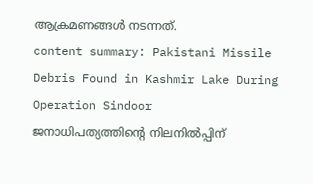ആക്രമണങ്ങൾ നടന്നത്.
content summary: Pakistani Missile Debris Found in Kashmir Lake During Operation Sindoor
ജനാധിപത്യത്തിന്റെ നിലനിൽപ്പിന്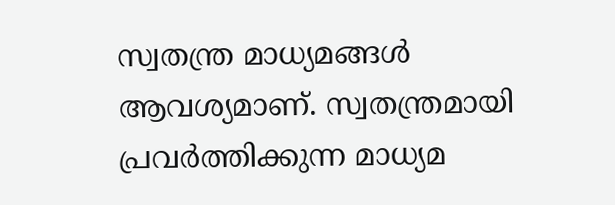സ്വതന്ത്ര മാധ്യമങ്ങൾ ആവശ്യമാണ്. സ്വതന്ത്രമായി പ്രവർത്തിക്കുന്ന മാധ്യമ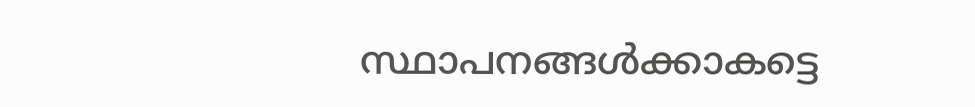സ്ഥാപനങ്ങൾക്കാകട്ടെ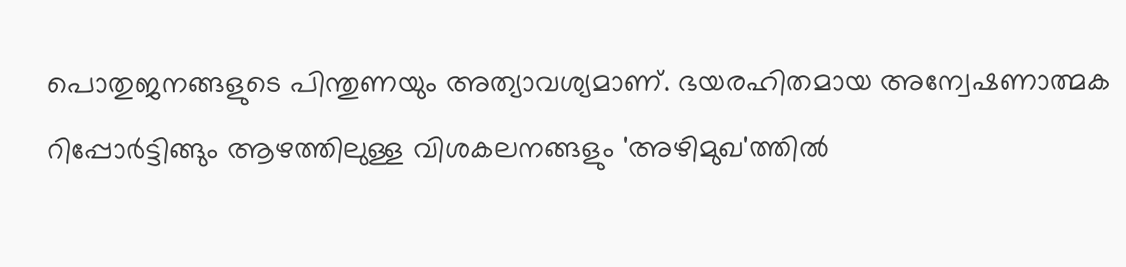പൊതുജനങ്ങളുടെ പിന്തുണയും അത്യാവശ്യമാണ്. ഭയരഹിതമായ അന്വേഷണാത്മക റിപ്പോർട്ടിങ്ങും ആഴത്തിലുള്ള വിശകലനങ്ങളും 'അഴിമുഖ'ത്തിൽ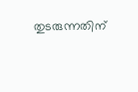തുടരുന്നതിന്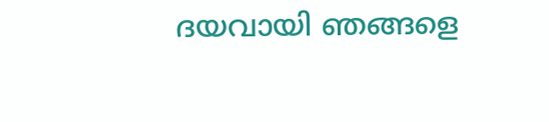ദയവായി ഞങ്ങളെ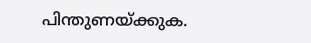പിന്തുണയ്ക്കുക.